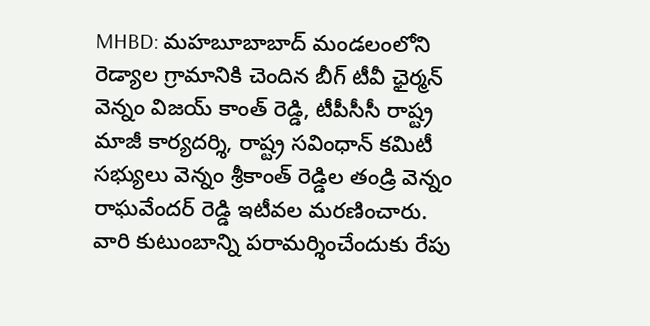MHBD: మహబూబాబాద్ మండలంలోని రెడ్యాల గ్రామానికి చెందిన బీగ్ టీవీ ఛైర్మన్ వెన్నం విజయ్ కాంత్ రెడ్డి, టీపీసీసీ రాష్ట్ర మాజీ కార్యదర్శి, రాష్ట్ర సవింధాన్ కమిటీ సభ్యులు వెన్నం శ్రీకాంత్ రెడ్డిల తండ్రి వెన్నం రాఘవేందర్ రెడ్డి ఇటీవల మరణించారు. వారి కుటుంబాన్ని పరామర్శించేందుకు రేపు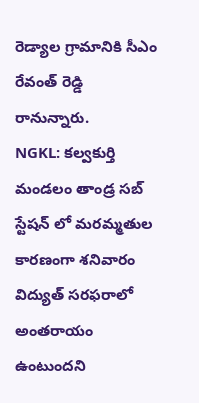రెడ్యాల గ్రామానికి సీఎం రేవంత్ రెడ్డి రానున్నారు.
NGKL: కల్వకుర్తి మండలం తాండ్ర సబ్ స్టేషన్ లో మరమ్మతుల కారణంగా శనివారం విద్యుత్ సరఫరాలో అంతరాయం ఉంటుందని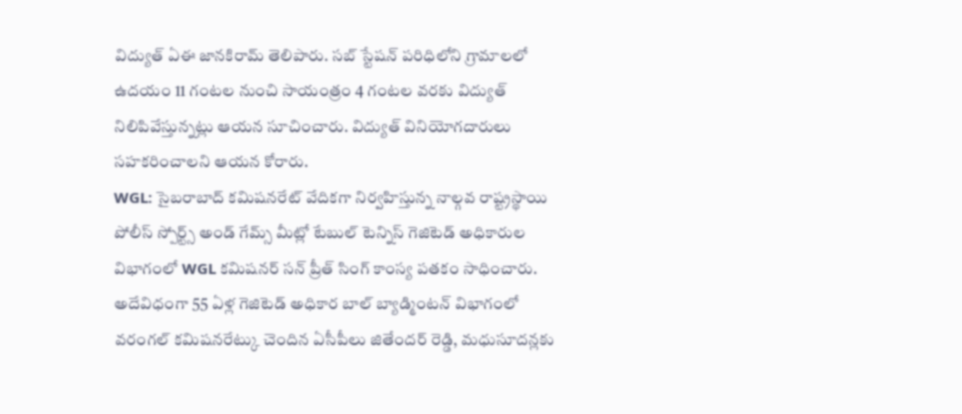విద్యుత్ ఏఈ జానకిరామ్ తెలిపారు. సబ్ స్టేషన్ పరిధిలోని గ్రామాలలో ఉదయం 11 గంటల నుంచి సాయంత్రం 4 గంటల వరకు విద్యుత్ నిలిపివేస్తున్నట్లు ఆయన సూచించారు. విద్యుత్ వినియోగదారులు సహకరించాలని ఆయన కోరారు.
WGL: సైబరాబాద్ కమిషనరేట్ వేదికగా నిర్వహిస్తున్న నాల్గవ రాష్ట్రస్థాయి పోలీస్ స్పోర్ట్స్ అండ్ గేమ్స్ మీట్లో టేబుల్ టెన్నిస్ గెజిటెడ్ అధికారుల విభాగంలో WGL కమిషనర్ సన్ ప్రీత్ సింగ్ కాంస్య పతకం సాధించారు. అదేవిధంగా 55 ఏళ్ల గెజిటెడ్ అధికార బాల్ బ్యాడ్మింటన్ విభాగంలో వరంగల్ కమిషనరేట్కు చెందిన ఏసీపీలు జితేందర్ రెడ్డి, మధుసూదన్లకు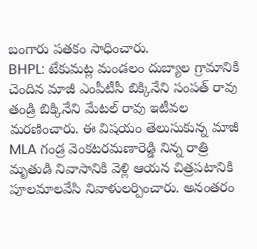బంగారు పతకం సాధించారు.
BHPL: టేకుమట్ల మండలం దుబ్యాల గ్రామానికి చెందిన మాజీ ఎంపీటీసీ బిక్కినేని సంపత్ రావు తండ్రి బిక్కినేని మేటల్ రావు ఇటీవల మరణించారు. ఈ విషయం తెలుసుకున్న మాజీ MLA గండ్ర వెంకటరమణారెడ్డి నిన్న రాత్రి మృతుడి నివాసానికి వెళ్లి ఆయన చిత్రపటానికి పూలమాలవేసి నివాళులర్పించారు. అనంతరం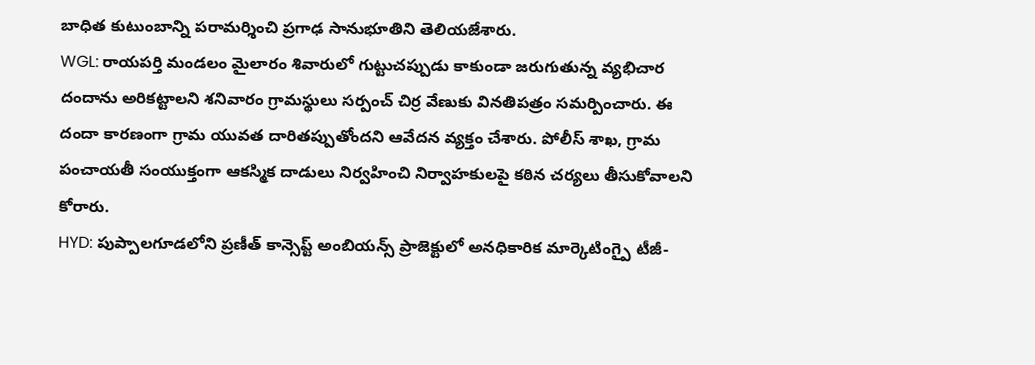బాధిత కుటుంబాన్ని పరామర్శించి ప్రగాఢ సానుభూతిని తెలియజేశారు.
WGL: రాయపర్తి మండలం మైలారం శివారులో గుట్టుచప్పుడు కాకుండా జరుగుతున్న వ్యభిచార దందాను అరికట్టాలని శనివారం గ్రామస్థులు సర్పంచ్ చిర్ర వేణుకు వినతిపత్రం సమర్పించారు. ఈ దందా కారణంగా గ్రామ యువత దారితప్పుతోందని ఆవేదన వ్యక్తం చేశారు. పోలీస్ శాఖ, గ్రామ పంచాయతీ సంయుక్తంగా ఆకస్మిక దాడులు నిర్వహించి నిర్వాహకులపై కఠిన చర్యలు తీసుకోవాలని కోరారు.
HYD: పుప్పాలగూడలోని ప్రణీత్ కాన్సెప్ట్ అంబియన్స్ ప్రాజెక్టులో అనధికారిక మార్కెటింగ్పై టీజీ-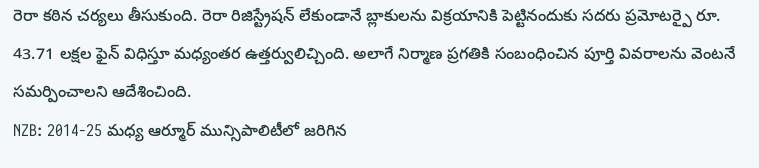రెరా కఠిన చర్యలు తీసుకుంది. రెరా రిజిస్ట్రేషన్ లేకుండానే బ్లాకులను విక్రయానికి పెట్టినందుకు సదరు ప్రమోటర్పై రూ. 43.71 లక్షల ఫైన్ విధిస్తూ మధ్యంతర ఉత్తర్వులిచ్చింది. అలాగే నిర్మాణ ప్రగతికి సంబంధించిన పూర్తి వివరాలను వెంటనే సమర్పించాలని ఆదేశించింది.
NZB: 2014-25 మధ్య ఆర్మూర్ మున్సిపాలిటీలో జరిగిన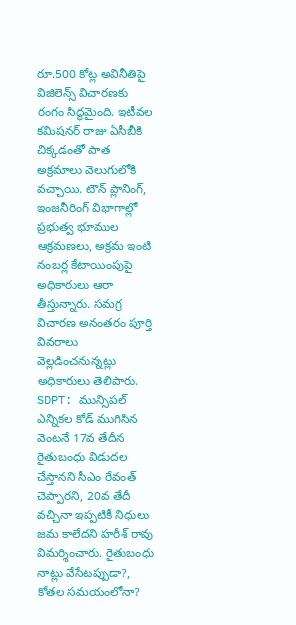రూ.500 కోట్ల అవినీతిపై విజిలెన్స్ విచారణకు రంగం సిద్ధమైంది. ఇటీవల కమిషనర్ రాజు ఏసీబీకి చిక్కడంతో పాత అక్రమాలు వెలుగులోకి వచ్చాయి. టౌన్ ప్లానింగ్, ఇంజనీరింగ్ విభాగాల్లో ప్రభుత్వ భూముల ఆక్రమణలు, అక్రమ ఇంటి నంబర్ల కేటాయింపుపై అధికారులు ఆరా తీస్తున్నారు. సమగ్ర విచారణ అనంతరం పూర్తి వివరాలు వెల్లడించనున్నట్లు అధికారులు తెలిపారు.
SDPT: మున్సిపల్ ఎన్నికల కోడ్ ముగిసిన వెంటనే 17వ తేదీన రైతుబంధు విడుదల చేస్తానని సీఎం రేవంత్ చెప్పారని, 20వ తేదీ వచ్చినా ఇప్పటికీ నిధులు జమ కాలేదని హరీశ్ రావు విమర్శించారు. రైతుబంధు నాట్లు వేసేటప్పుడా?, కోతల సమయంలోనా?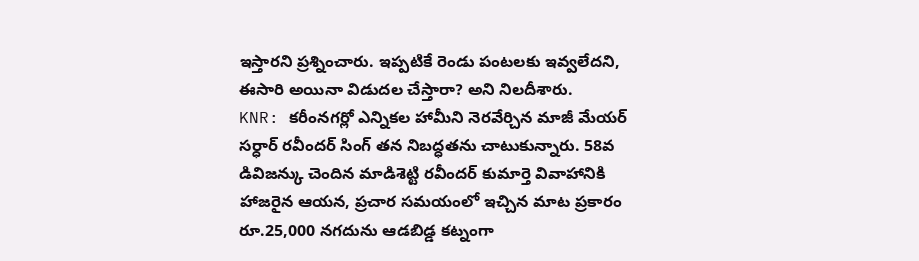ఇస్తారని ప్రశ్నించారు. ఇప్పటికే రెండు పంటలకు ఇవ్వలేదని, ఈసారి అయినా విడుదల చేస్తారా? అని నిలదీశారు.
KNR: కరీంనగర్లో ఎన్నికల హామీని నెరవేర్చిన మాజీ మేయర్ సర్ధార్ రవీందర్ సింగ్ తన నిబద్ధతను చాటుకున్నారు. 58వ డివిజన్కు చెందిన మాడిశెట్టి రవీందర్ కుమార్తె వివాహానికి హాజరైన ఆయన, ప్రచార సమయంలో ఇచ్చిన మాట ప్రకారం రూ.25,000 నగదును ఆడబిడ్డ కట్నంగా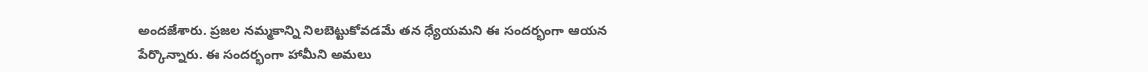అందజేశారు. ప్రజల నమ్మకాన్ని నిలబెట్టుకోవడమే తన ధ్యేయమని ఈ సందర్భంగా ఆయన పేర్కొన్నారు. ఈ సందర్భంగా హామీని అమలు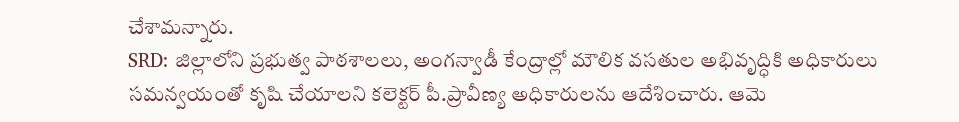చేశామన్నారు.
SRD: జిల్లాలోని ప్రభుత్వ పాఠశాలలు, అంగన్వాడీ కేంద్రాల్లో మౌలిక వసతుల అభివృద్ధికి అధికారులు సమన్వయంతో కృషి చేయాలని కలెక్టర్ పీ.ప్రావీణ్య అధికారులను ఆదేశించారు. ఆమె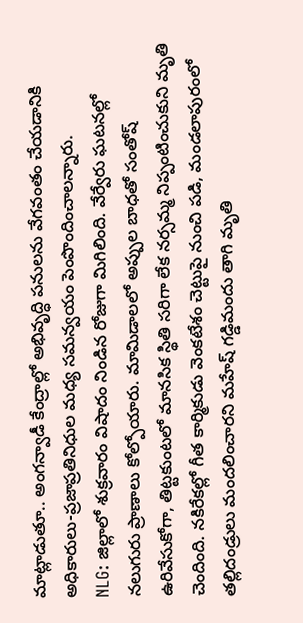మాట్లాడుతూ.. అంగన్వాడీ కేంద్రాల్లో అభివృద్ధి పనులను వేగవంతం చేయడానికి అధికారులు-ప్రజాప్రతినిధుల మధ్య సమన్వయం పెంపొందించాలన్నారు.
NLG: జిల్లాలో శుక్రవారం విషాదం నిండిన రోజుగా మిగిలింది. వేర్వేరు ఘటనల్లో నలుగురు ప్రాణాలు కోల్పోయారు. మామిడాలలో అప్పుల బాధతో సంతోష్ ఉరివేసుకోగా, తిట్టకుంటలో మానసిక స్థితి సరిగా లేక నర్సమ్మ నిప్పంటించుకుని మృతి చెందింది. నకిరేకల్లో గీత కార్మికుడు వెంకటేశం చెట్టుపై నుంచి పడి, మండలాపురంలో తల్లిదండ్రులు మందలించారని మహేష్ గడ్డిమందు తాగి మృతి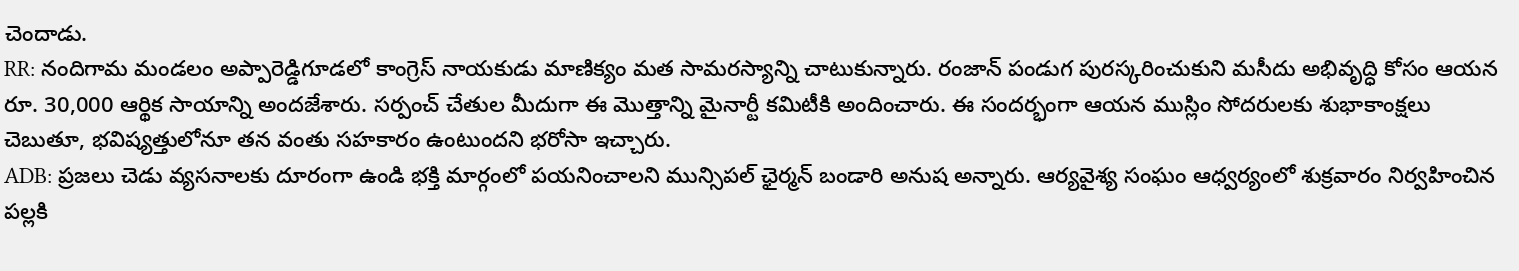చెందాడు.
RR: నందిగామ మండలం అప్పారెడ్డిగూడలో కాంగ్రెస్ నాయకుడు మాణిక్యం మత సామరస్యాన్ని చాటుకున్నారు. రంజాన్ పండుగ పురస్కరించుకుని మసీదు అభివృద్ధి కోసం ఆయన రూ. 30,000 ఆర్థిక సాయాన్ని అందజేశారు. సర్పంచ్ చేతుల మీదుగా ఈ మొత్తాన్ని మైనార్టీ కమిటీకి అందించారు. ఈ సందర్భంగా ఆయన ముస్లిం సోదరులకు శుభాకాంక్షలు చెబుతూ, భవిష్యత్తులోనూ తన వంతు సహకారం ఉంటుందని భరోసా ఇచ్చారు.
ADB: ప్రజలు చెడు వ్యసనాలకు దూరంగా ఉండి భక్తి మార్గంలో పయనించాలని మున్సిపల్ ఛైర్మన్ బండారి అనుష అన్నారు. ఆర్యవైశ్య సంఘం ఆధ్వర్యంలో శుక్రవారం నిర్వహించిన పల్లకి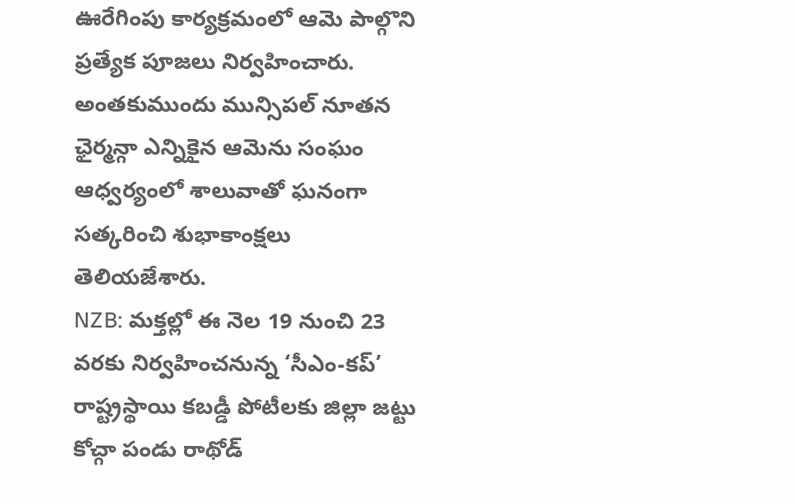ఊరేగింపు కార్యక్రమంలో ఆమె పాల్గొని ప్రత్యేక పూజలు నిర్వహించారు. అంతకుముందు మున్సిపల్ నూతన ఛైర్మన్గా ఎన్నికైన ఆమెను సంఘం ఆధ్వర్యంలో శాలువాతో ఘనంగా సత్కరించి శుభాకాంక్షలు తెలియజేశారు.
NZB: మక్తల్లో ఈ నెల 19 నుంచి 23 వరకు నిర్వహించనున్న ‘సీఎం-కప్’ రాష్ట్రస్థాయి కబడ్డీ పోటీలకు జిల్లా జట్టు కోచ్గా పండు రాథోడ్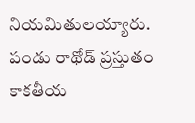నియమితులయ్యారు. పండు రాథోడ్ ప్రస్తుతం కాకతీయ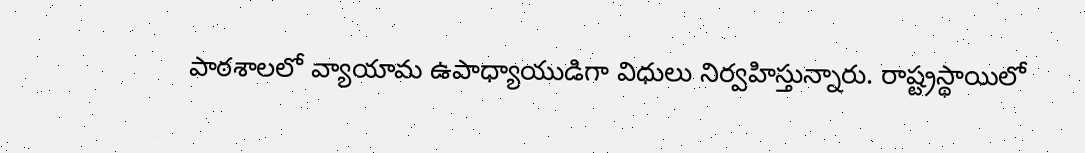పాఠశాలలో వ్యాయామ ఉపాధ్యాయుడిగా విధులు నిర్వహిస్తున్నారు. రాష్ట్రస్థాయిలో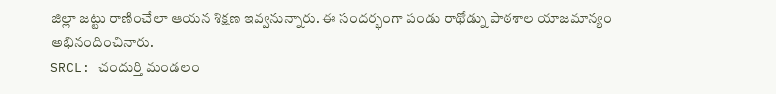జిల్లా జట్టు రాణించేలా ఆయన శిక్షణ ఇవ్వనున్నారు. ఈ సందర్భంగా పండు రాథోడ్ను పాఠశాల యాజమాన్యం అభినందించినారు.
SRCL: చందుర్తి మండలం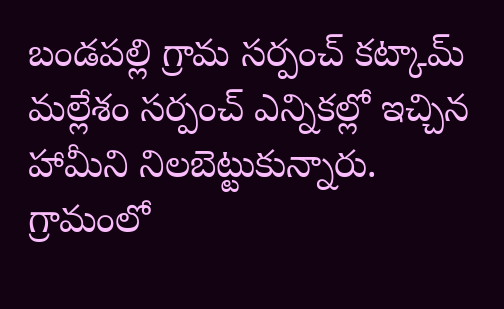బండపల్లి గ్రామ సర్పంచ్ కట్కామ్ మల్లేశం సర్పంచ్ ఎన్నికల్లో ఇచ్చిన హామీని నిలబెట్టుకున్నారు. గ్రామంలో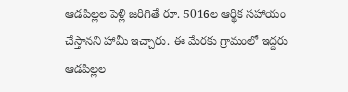ఆడపిల్లల పెళ్లి జరిగితే రూ. 5016ల ఆర్థిక సహాయం చేస్తానని హామీ ఇచ్చారు. ఈ మేరకు గ్రామంలో ఇద్దరు ఆడపిల్లల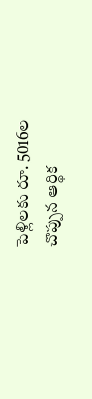పెళ్లిలకు రూ. 5016ల చొప్పున ఆర్థిక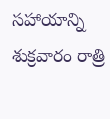సహాయాన్ని శుక్రవారం రాత్రి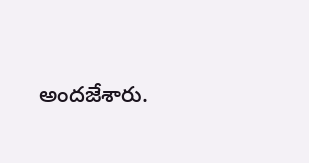అందజేశారు.